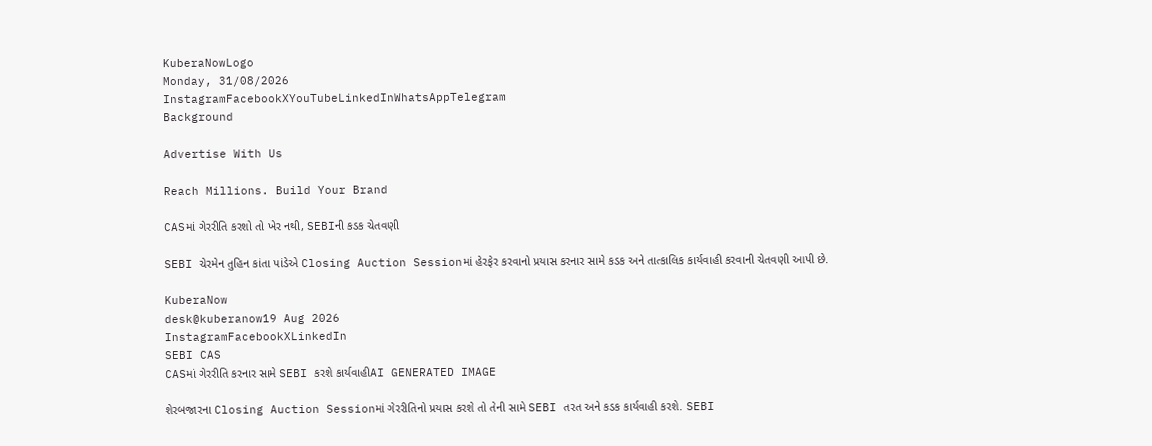KuberaNowLogo
Monday, 31/08/2026
InstagramFacebookXYouTubeLinkedInWhatsAppTelegram
Background

Advertise With Us

Reach Millions. Build Your Brand

CASમાં ગેરરીતિ કરશો તો ખેર નથી, SEBIની કડક ચેતવણી

SEBI ચેરમેન તુહિન કાંતા પાંડેએ Closing Auction Sessionમાં હેરફેર કરવાનો પ્રયાસ કરનાર સામે કડક અને તાત્કાલિક કાર્યવાહી કરવાની ચેતવણી આપી છે.

KuberaNow
desk@kuberanow19 Aug 2026
InstagramFacebookXLinkedIn
SEBI CAS
CASમાં ગેરરીતિ કરનાર સામે SEBI કરશે કાર્યવાહીAI GENERATED IMAGE

શેરબજારના Closing Auction Sessionમાં ગેરરીતિનો પ્રયાસ કરશે તો તેની સામે SEBI તરત અને કડક કાર્યવાહી કરશે. SEBI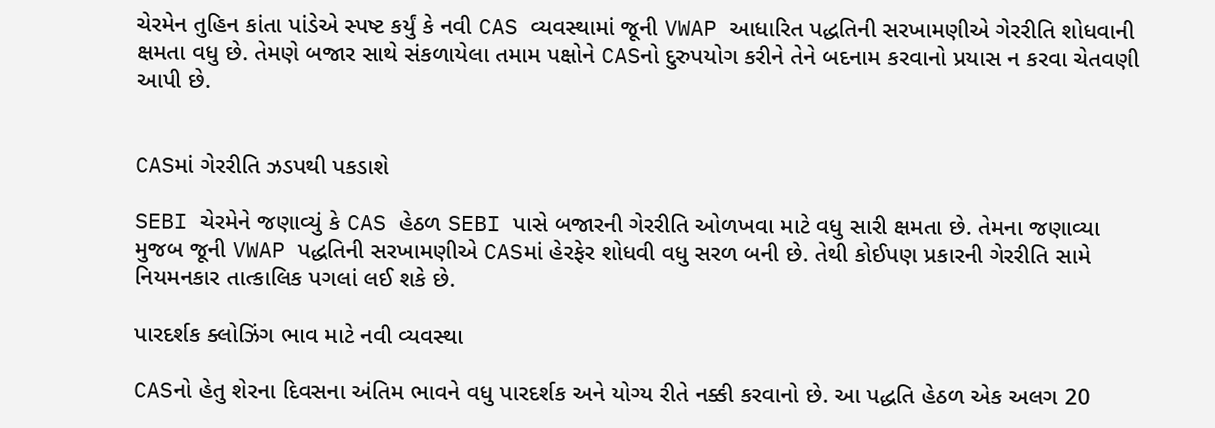ચેરમેન તુહિન કાંતા પાંડેએ સ્પષ્ટ કર્યું કે નવી CAS વ્યવસ્થામાં જૂની VWAP આધારિત પદ્ધતિની સરખામણીએ ગેરરીતિ શોધવાની ક્ષમતા વધુ છે. તેમણે બજાર સાથે સંકળાયેલા તમામ પક્ષોને CASનો દુરુપયોગ કરીને તેને બદનામ કરવાનો પ્રયાસ ન કરવા ચેતવણી આપી છે.


CASમાં ગેરરીતિ ઝડપથી પકડાશે

SEBI ચેરમેને જણાવ્યું કે CAS હેઠળ SEBI પાસે બજારની ગેરરીતિ ઓળખવા માટે વધુ સારી ક્ષમતા છે. તેમના જણાવ્યા મુજબ જૂની VWAP પદ્ધતિની સરખામણીએ CASમાં હેરફેર શોધવી વધુ સરળ બની છે. તેથી કોઈપણ પ્રકારની ગેરરીતિ સામે નિયમનકાર તાત્કાલિક પગલાં લઈ શકે છે.

પારદર્શક ક્લોઝિંગ ભાવ માટે નવી વ્યવસ્થા

CASનો હેતુ શેરના દિવસના અંતિમ ભાવને વધુ પારદર્શક અને યોગ્ય રીતે નક્કી કરવાનો છે. આ પદ્ધતિ હેઠળ એક અલગ 20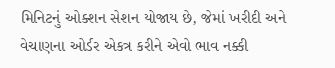મિનિટનું ઓક્શન સેશન યોજાય છે, જેમાં ખરીદી અને વેચાણના ઓર્ડર એકત્ર કરીને એવો ભાવ નક્કી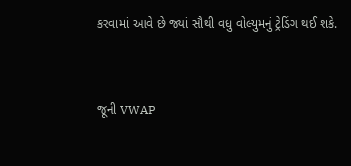કરવામાં આવે છે જ્યાં સૌથી વધુ વોલ્યુમનું ટ્રેડિંગ થઈ શકે.


જૂની VWAP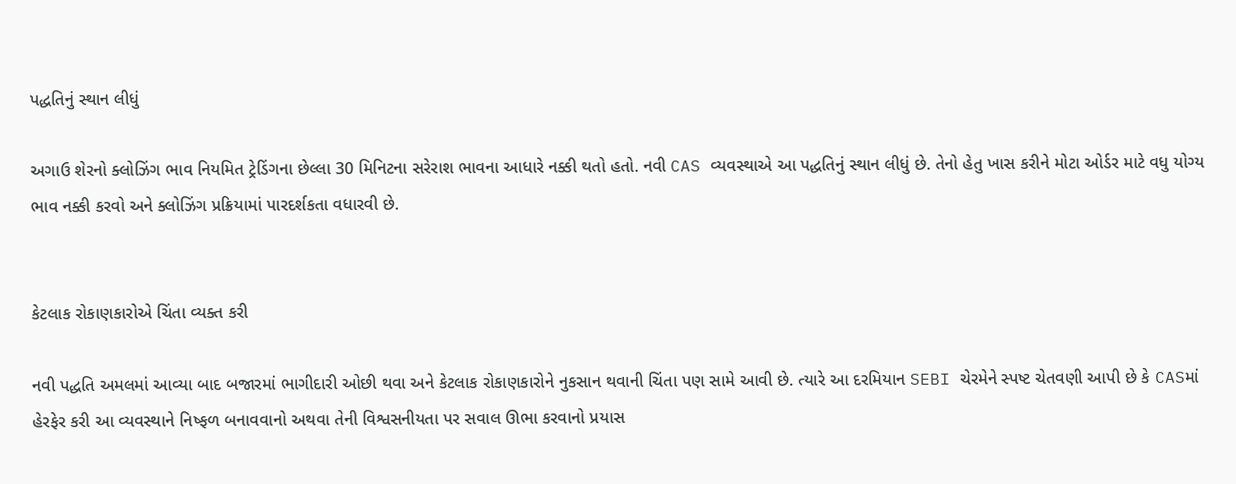પદ્ધતિનું સ્થાન લીધું

અગાઉ શેરનો ક્લોઝિંગ ભાવ નિયમિત ટ્રેડિંગના છેલ્લા 30 મિનિટના સરેરાશ ભાવના આધારે નક્કી થતો હતો. નવી CAS વ્યવસ્થાએ આ પદ્ધતિનું સ્થાન લીધું છે. તેનો હેતુ ખાસ કરીને મોટા ઓર્ડર માટે વધુ યોગ્ય ભાવ નક્કી કરવો અને ક્લોઝિંગ પ્રક્રિયામાં પારદર્શકતા વધારવી છે.


કેટલાક રોકાણકારોએ ચિંતા વ્યક્ત કરી

નવી પદ્ધતિ અમલમાં આવ્યા બાદ બજારમાં ભાગીદારી ઓછી થવા અને કેટલાક રોકાણકારોને નુકસાન થવાની ચિંતા પણ સામે આવી છે. ત્યારે આ દરમિયાન SEBI ચેરમેને સ્પષ્ટ ચેતવણી આપી છે કે CASમાં હેરફેર કરી આ વ્યવસ્થાને નિષ્ફળ બનાવવાનો અથવા તેની વિશ્વસનીયતા પર સવાલ ઊભા કરવાનો પ્રયાસ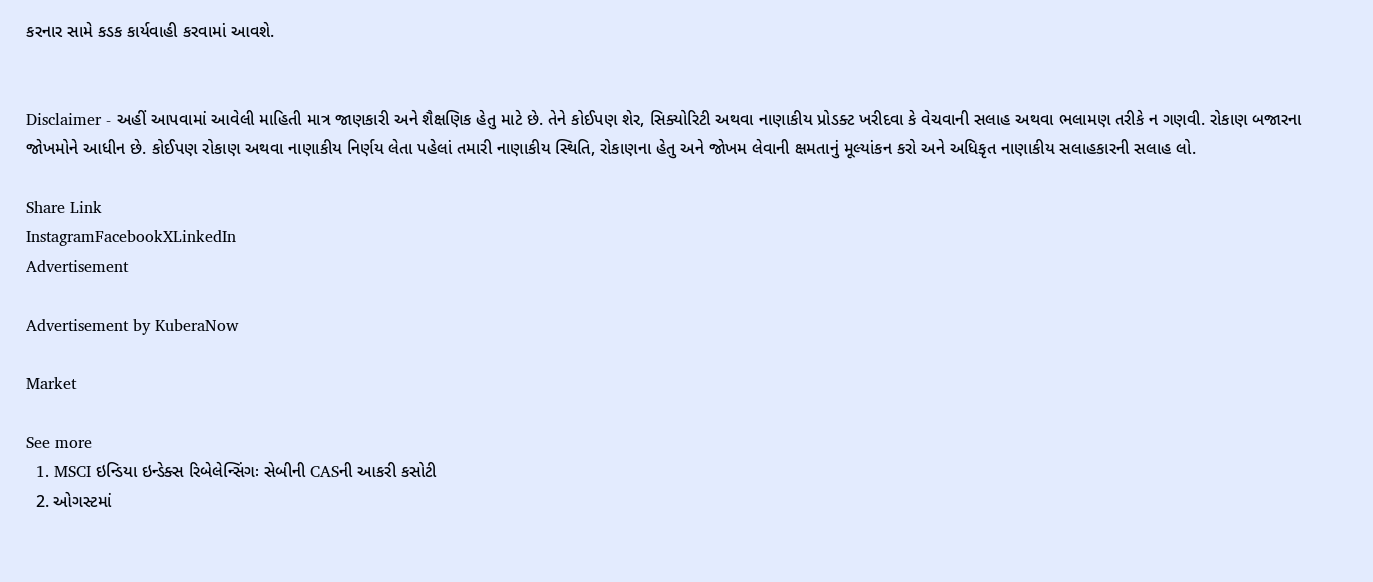કરનાર સામે કડક કાર્યવાહી કરવામાં આવશે.


Disclaimer - અહીં આપવામાં આવેલી માહિતી માત્ર જાણકારી અને શૈક્ષણિક હેતુ માટે છે. તેને કોઈપણ શેર, સિક્યોરિટી અથવા નાણાકીય પ્રોડક્ટ ખરીદવા કે વેચવાની સલાહ અથવા ભલામણ તરીકે ન ગણવી. રોકાણ બજારના જોખમોને આધીન છે. કોઈપણ રોકાણ અથવા નાણાકીય નિર્ણય લેતા પહેલાં તમારી નાણાકીય સ્થિતિ, રોકાણના હેતુ અને જોખમ લેવાની ક્ષમતાનું મૂલ્યાંકન કરો અને અધિકૃત નાણાકીય સલાહકારની સલાહ લો.

Share Link
InstagramFacebookXLinkedIn
Advertisement

Advertisement by KuberaNow

Market

See more
  1. MSCI ઇન્ડિયા ઇન્ડેક્સ રિબેલેન્સિંગઃ સેબીની CASની આકરી કસોટી
  2. ઓગસ્ટમાં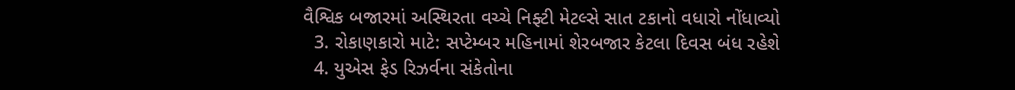વૈશ્વિક બજારમાં અસ્થિરતા વચ્ચે નિફ્ટી મેટલ્સે સાત ટકાનો વધારો નોંધાવ્યો
  3. રોકાણકારો માટે: સપ્ટેમ્બર મહિનામાં શેરબજાર કેટલા દિવસ બંધ રહેશે
  4. યુએસ ફેડ રિઝર્વના સંકેતોના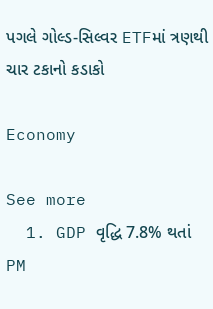પગલે ગોલ્ડ-સિલ્વર ETFમાં ત્રણથી ચાર ટકાનો કડાકો

Economy

See more
  1. GDP વૃદ્ધિ 7.8% થતાં PM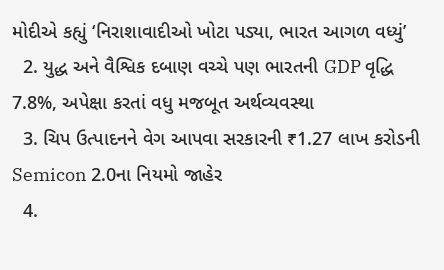મોદીએ કહ્યું ‘નિરાશાવાદીઓ ખોટા પડ્યા, ભારત આગળ વધ્યું’
  2. યુદ્ધ અને વૈશ્વિક દબાણ વચ્ચે પણ ભારતની GDP વૃદ્ધિ 7.8%, અપેક્ષા કરતાં વધુ મજબૂત અર્થવ્યવસ્થા
  3. ચિપ ઉત્પાદનને વેગ આપવા સરકારની ₹1.27 લાખ કરોડની Semicon 2.0ના નિયમો જાહેર
  4.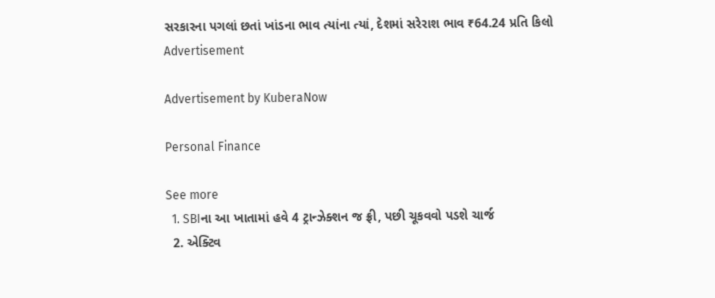સરકારના પગલાં છતાં ખાંડના ભાવ ત્યાંના ત્યાં, દેશમાં સરેરાશ ભાવ ₹64.24 પ્રતિ કિલો
Advertisement

Advertisement by KuberaNow

Personal Finance

See more
  1. SBIના આ ખાતામાં હવે 4 ટ્રાન્ઝેક્શન જ ફ્રી, પછી ચૂકવવો પડશે ચાર્જ
  2. એક્ટિવ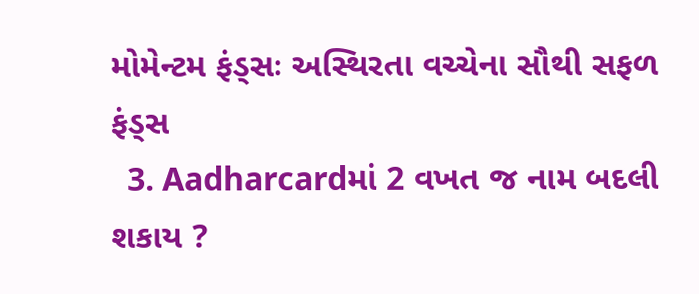મોમેન્ટમ ફંડ્સઃ અસ્થિરતા વચ્ચેના સૌથી સફળ ફંડ્સ
  3. Aadharcardમાં 2 વખત જ નામ બદલી શકાય ?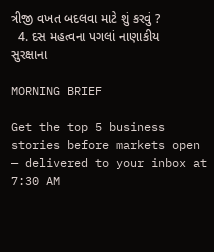ત્રીજી વખત બદલવા માટે શું કરવું ?
  4. દસ મહત્વના પગલાં નાણાકીય સુરક્ષાના

MORNING BRIEF

Get the top 5 business stories before markets open — delivered to your inbox at 7:30 AM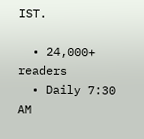IST.

  • 24,000+ readers
  • Daily 7:30 AM